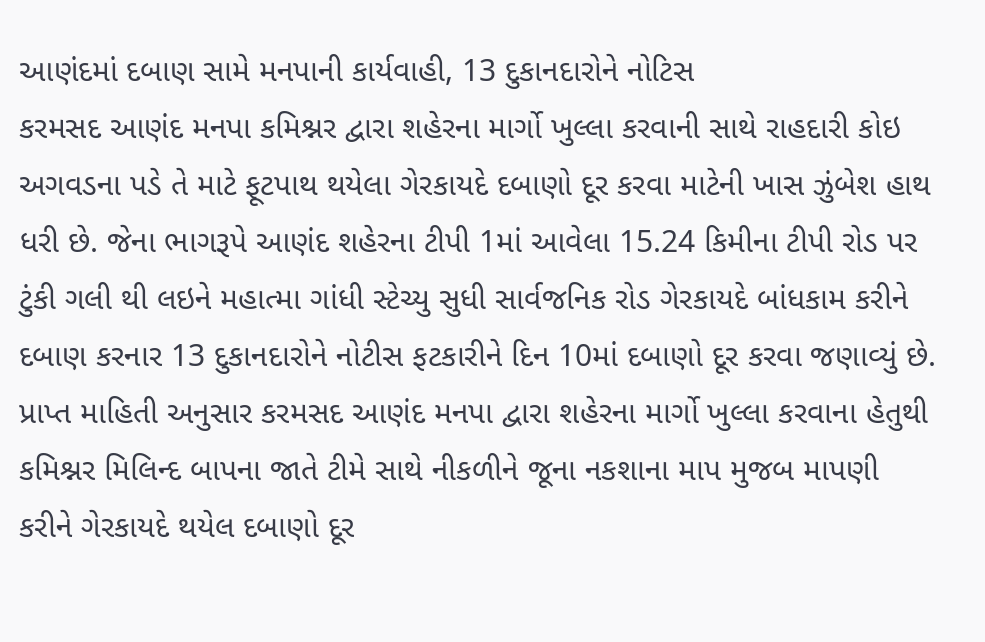આણંદમાં દબાણ સામે મનપાની કાર્યવાહી, 13 દુકાનદારોને નોટિસ
કરમસદ આણંદ મનપા કમિશ્નર દ્વારા શહેરના માર્ગો ખુલ્લા કરવાની સાથે રાહદારી કોઇ અગવડના પડે તે માટે ફૂટપાથ થયેલા ગેરકાયદે દબાણો દૂર કરવા માટેની ખાસ ઝુંબેશ હાથ ધરી છે. જેના ભાગરૂપે આણંદ શહેરના ટીપી 1માં આવેલા 15.24 કિમીના ટીપી રોડ પર ટુંકી ગલી થી લઇને મહાત્મા ગાંધી સ્ટેચ્યુ સુધી સાર્વજનિક રોડ ગેરકાયદે બાંધકામ કરીને દબાણ કરનાર 13 દુકાનદારોને નોટીસ ફટકારીને દિન 10માં દબાણો દૂર કરવા જણાવ્યું છે.
પ્રાપ્ત માહિતી અનુસાર કરમસદ આણંદ મનપા દ્વારા શહેરના માર્ગો ખુલ્લા કરવાના હેતુથી કમિશ્નર મિલિન્દ બાપના જાતે ટીમે સાથે નીકળીને જૂના નકશાના માપ મુજબ માપણી કરીને ગેરકાયદે થયેલ દબાણો દૂર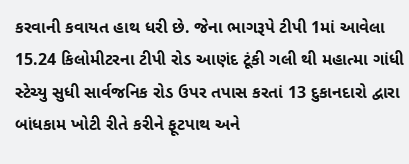કરવાની કવાયત હાથ ધરી છે. જેના ભાગરૂપે ટીપી 1માં આવેલા 15.24 કિલોમીટરના ટીપી રોડ આણંદ ટૂંકી ગલી થી મહાત્મા ગાંધી સ્ટેચ્યુ સુધી સાર્વજનિક રોડ ઉપર તપાસ કરતાં 13 દુકાનદારો દ્વારા બાંધકામ ખોટી રીતે કરીને ફૂટપાથ અને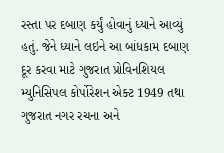રસ્તા પર દબાણ કર્યું હોવાનું ધ્યાને આવ્યું હતું. જેને ધ્યાને લઇને આ બાંધકામ દબાણ દૂર કરવા માટે ગુજરાત પ્રોવિનશિયલ મ્યુનિસિપલ કોર્પોરેશન એક્ટ 1949 તથા ગુજરાત નગર રચના અને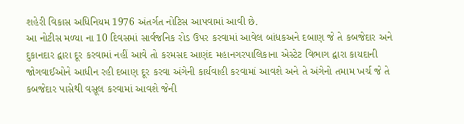શહેરી વિકાસ અધિનિયમ 1976 અંતર્ગત નોટિસ આપવામાં આવી છે.
આ નોટીસ મળ્યા ના 10 દિવસમાં સાર્વજનિક રોડ ઉપર કરવામાં આવેલ બાંધકઅને દબાણ જે તે કબજેદાર અને દુકાનદાર દ્વારા દૂર કરવામાં નહીં આવે તો કરમસદ આણંદ મહાનગરપાલિકાના એસ્ટેટ વિભાગ દ્વારા કાયદાની જોગવાઈઓને આધીન રહી દબાણ દૂર કરવા અંગેની કાર્યવાહી કરવામાં આવશે અને તે અંગેનો તમામ ખર્ચ જે તે કબજેદાર પાસેથી વસૂલ કરવામાં આવશે જેની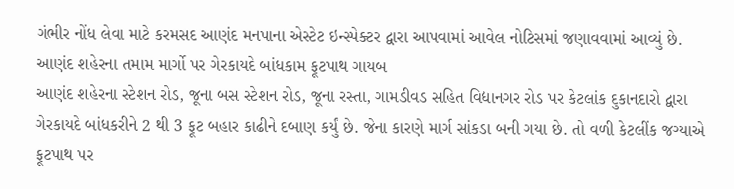ગંભીર નોંધ લેવા માટે કરમસદ આણંદ મનપાના એસ્ટેટ ઇન્સ્પેક્ટર દ્વારા આપવામાં આવેલ નોટિસમાં જણાવવામાં આવ્યું છે.
આણંદ શહેરના તમામ માર્ગો પર ગેરકાયદે બાંધકામ ફૂટપાથ ગાયબ
આણંદ શહેરના સ્ટેશન રોડ, જૂના બસ સ્ટેશન રોડ, જૂના રસ્તા, ગામડીવડ સહિત વિદ્યાનગર રોડ પર કેટલાંક દુકાનદારો દ્વારા ગેરકાયદે બાંધકરીને 2 થી 3 ફૂટ બહાર કાઢીને દબાણ કર્યું છે. જેના કારણે માર્ગ સાંકડા બની ગયા છે. તો વળી કેટલીંક જગ્યાએ ફૂટપાથ પર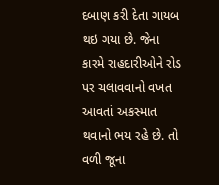દબાણ કરી દેતા ગાયબ થઇ ગયા છે. જેના કારમે રાહદારીઓને રોડ પર ચલાવવાનો વખત આવતાં અકસ્માત થવાનો ભય રહે છે. તો વળી જૂના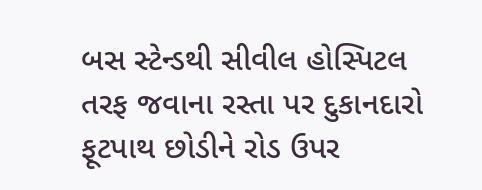બસ સ્ટેન્ડથી સીવીલ હોસ્પિટલ તરફ જવાના રસ્તા પર દુકાનદારો ફૂટપાથ છોડીને રોડ ઉપર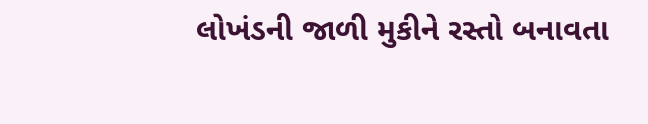લોખંડની જાળી મુકીને રસ્તો બનાવતા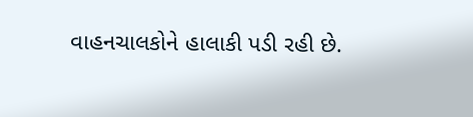વાહનચાલકોને હાલાકી પડી રહી છે.